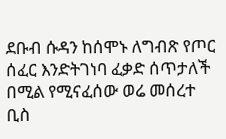ደቡብ ሱዳን ከሰሞኑ ለግብጽ የጦር ሰፈር እንድትገነባ ፈቃድ ሰጥታለች በሚል የሚናፈሰው ወሬ መሰረተ ቢስ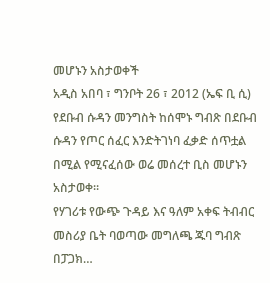መሆኑን አስታወቀች
አዲስ አበባ ፣ ግንቦት 26 ፣ 2012 (ኤፍ ቢ ሲ) የደቡብ ሱዳን መንግስት ከሰሞኑ ግብጽ በደቡብ ሱዳን የጦር ሰፈር እንድትገነባ ፈቃድ ሰጥቷል በሚል የሚናፈሰው ወሬ መሰረተ ቢስ መሆኑን አስታወቀ።
የሃገሪቱ የውጭ ጉዳይ እና ዓለም አቀፍ ትብብር መስሪያ ቤት ባወጣው መግለጫ ጁባ ግብጽ በፓጋክ…